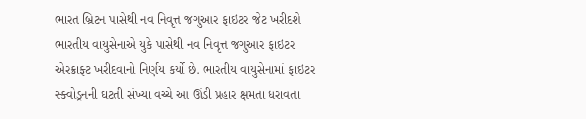ભારત બ્રિટન પાસેથી નવ નિવૃત્ત જગુઆર ફાઇટર જેટ ખરીદશે
ભારતીય વાયુસેનાએ યુકે પાસેથી નવ નિવૃત્ત જગુઆર ફાઇટર એરક્રાફ્ટ ખરીદવાનો નિર્ણય કર્યો છે. ભારતીય વાયુસેનામાં ફાઇટર સ્ક્વોડ્રનની ઘટતી સંખ્યા વચ્ચે આ ઊંડી પ્રહાર ક્ષમતા ધરાવતા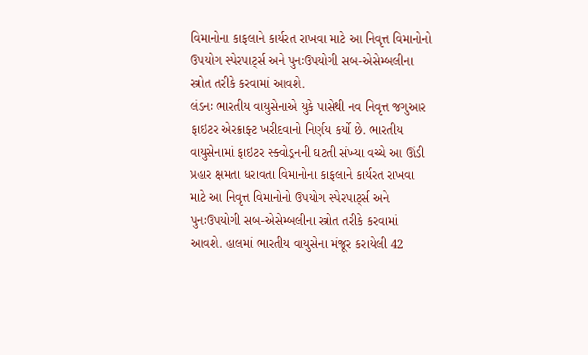વિમાનોના કાફલાને કાર્યરત રાખવા માટે આ નિવૃત્ત વિમાનોનો ઉપયોગ સ્પેરપાર્ટ્સ અને પુનઃઉપયોગી સબ-એસેમ્બલીના સ્ત્રોત તરીકે કરવામાં આવશે.
લંડનઃ ભારતીય વાયુસેનાએ યુકે પાસેથી નવ નિવૃત્ત જગુઆર ફાઇટર એરક્રાફ્ટ ખરીદવાનો નિર્ણય કર્યો છે. ભારતીય વાયુસેનામાં ફાઇટર સ્ક્વોડ્રનની ઘટતી સંખ્યા વચ્ચે આ ઊંડી પ્રહાર ક્ષમતા ધરાવતા વિમાનોના કાફલાને કાર્યરત રાખવા માટે આ નિવૃત્ત વિમાનોનો ઉપયોગ સ્પેરપાર્ટ્સ અને પુનઃઉપયોગી સબ-એસેમ્બલીના સ્ત્રોત તરીકે કરવામાં આવશે. હાલમાં ભારતીય વાયુસેના મંજૂર કરાયેલી 42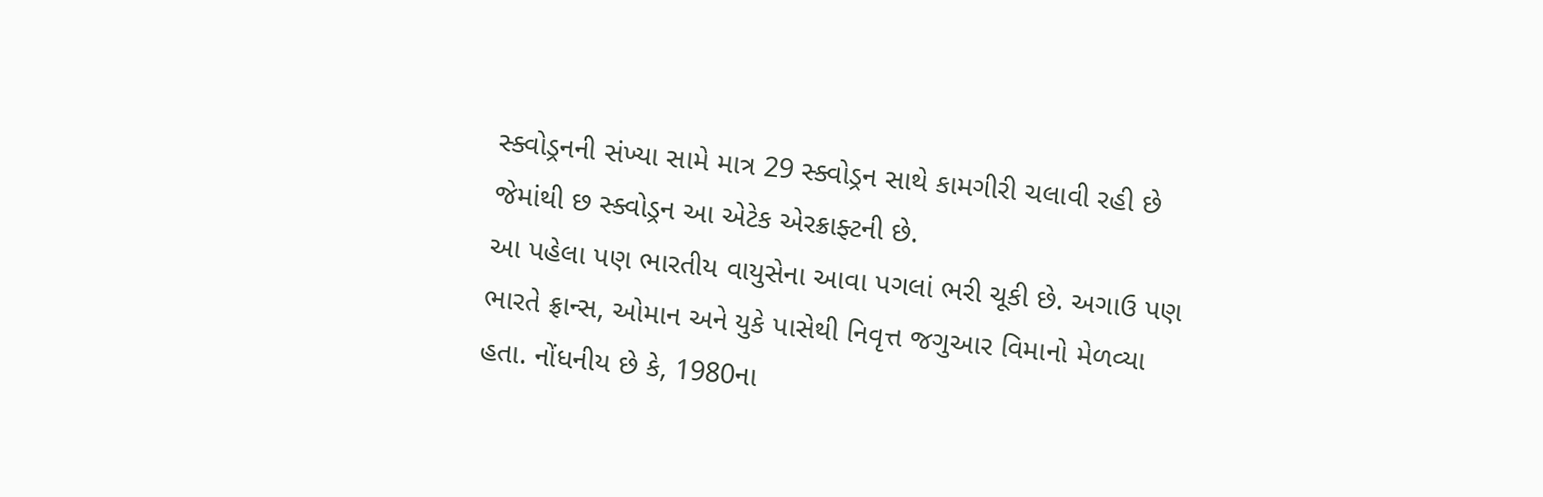સ્ક્વોડ્રનની સંખ્યા સામે માત્ર 29 સ્ક્વોડ્રન સાથે કામગીરી ચલાવી રહી છે જેમાંથી છ સ્ક્વોડ્રન આ એટેક એરક્રાફ્ટની છે.
આ પહેલા પણ ભારતીય વાયુસેના આવા પગલાં ભરી ચૂકી છે. અગાઉ પણ ભારતે ફ્રાન્સ, ઓમાન અને યુકે પાસેથી નિવૃત્ત જગુઆર વિમાનો મેળવ્યા હતા. નોંધનીય છે કે, 1980ના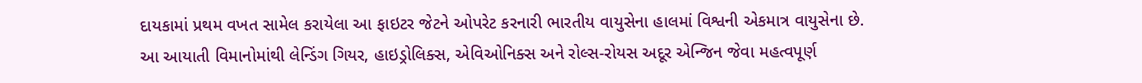દાયકામાં પ્રથમ વખત સામેલ કરાયેલા આ ફાઇટર જેટને ઓપરેટ કરનારી ભારતીય વાયુસેના હાલમાં વિશ્વની એકમાત્ર વાયુસેના છે.
આ આયાતી વિમાનોમાંથી લેન્ડિંગ ગિયર, હાઇડ્રોલિક્સ, એવિઓનિક્સ અને રોલ્સ-રોયસ અદૂર એન્જિન જેવા મહત્વપૂર્ણ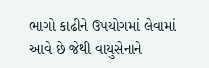ભાગો કાઢીને ઉપયોગમાં લેવામાં આવે છે જેથી વાયુસેનાને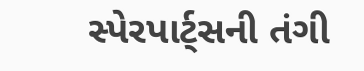સ્પેરપાર્ટ્સની તંગી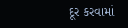દૂર કરવામાં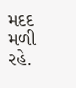મદદ મળી રહે.